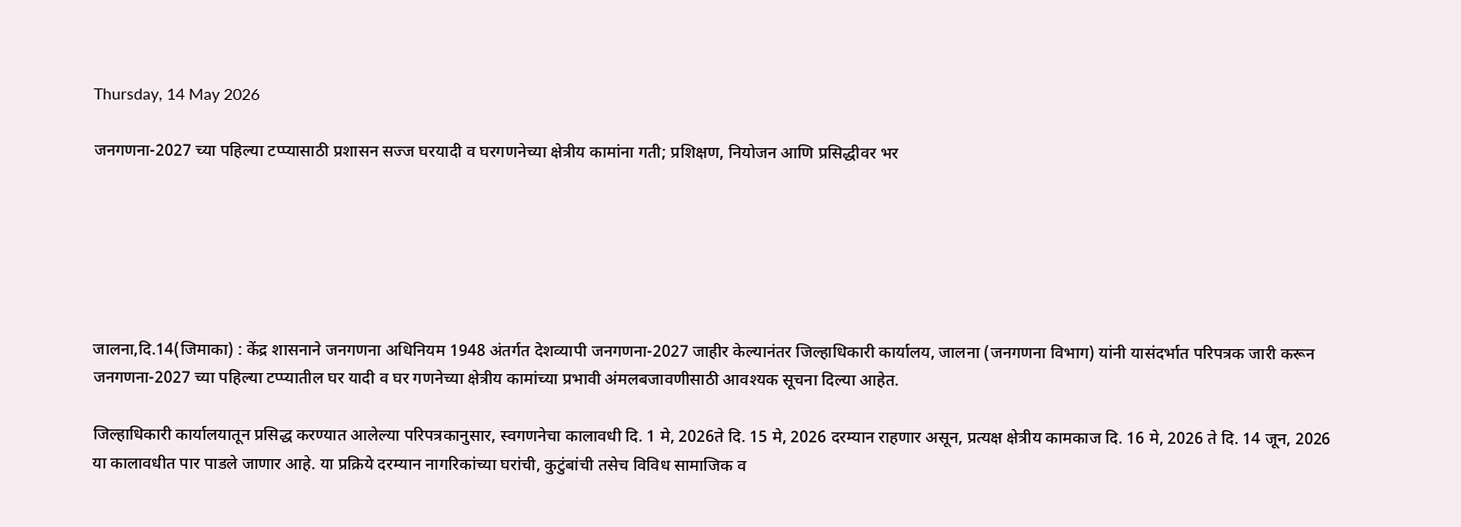Thursday, 14 May 2026

जनगणना-2027 च्या पहिल्या टप्प्यासाठी प्रशासन सज्ज घरयादी व घरगणनेच्या क्षेत्रीय कामांना गती; प्रशिक्षण, नियोजन आणि प्रसिद्धीवर भर






जालना,दि.14(जिमाका) : केंद्र शासनाने जनगणना अधिनियम 1948 अंतर्गत देशव्यापी जनगणना-2027 जाहीर केल्यानंतर जिल्हाधिकारी कार्यालय, जालना (जनगणना विभाग) यांनी यासंदर्भात परिपत्रक जारी करून जनगणना-2027 च्या पहिल्या टप्प्यातील घर यादी व घर गणनेच्या क्षेत्रीय कामांच्या प्रभावी अंमलबजावणीसाठी आवश्यक सूचना दिल्या आहेत.

जिल्हाधिकारी कार्यालयातून प्रसिद्ध करण्यात आलेल्या परिपत्रकानुसार, स्वगणनेचा कालावधी दि. 1 मे, 2026ते दि. 15 मे, 2026 दरम्यान राहणार असून, प्रत्यक्ष क्षेत्रीय कामकाज दि. 16 मे, 2026 ते दि. 14 जून, 2026 या कालावधीत पार पाडले जाणार आहे. या प्रक्रिये दरम्यान नागरिकांच्या घरांची, कुटुंबांची तसेच विविध सामाजिक व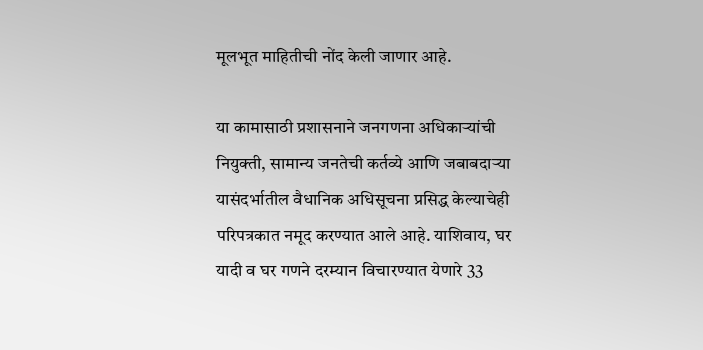मूलभूत माहितीची नोंद केली जाणार आहे.

या कामासाठी प्रशासनाने जनगणना अधिकाऱ्यांची नियुक्ती, सामान्य जनतेची कर्तव्ये आणि जबाबदाऱ्या यासंदर्भातील वैधानिक अधिसूचना प्रसिद्ध केल्याचेही परिपत्रकात नमूद करण्यात आले आहे. याशिवाय, घर यादी व घर गणने दरम्यान विचारण्यात येणारे 33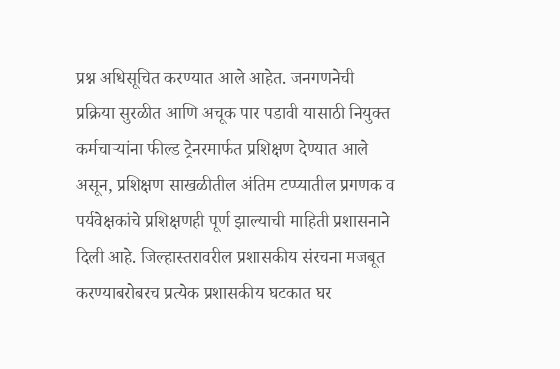प्रश्न अधिसूचित करण्यात आले आहेत. जनगणनेची प्रक्रिया सुरळीत आणि अचूक पार पडावी यासाठी नियुक्त कर्मचाऱ्यांना फील्ड ट्रेनरमार्फत प्रशिक्षण देण्यात आले असून, प्रशिक्षण साखळीतील अंतिम टप्प्यातील प्रगणक व पर्यवेक्षकांचे प्रशिक्षणही पूर्ण झाल्याची माहिती प्रशासनाने दिली आहे. जिल्हास्तरावरील प्रशासकीय संरचना मजबूत करण्याबरोबरच प्रत्येक प्रशासकीय घटकात घर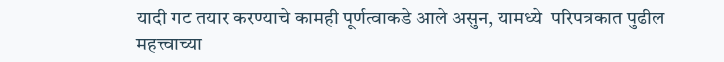यादी गट तयार करण्याचे कामही पूर्णत्वाकडे आले असुन, यामध्ये  परिपत्रकात पुढील महत्त्वाच्या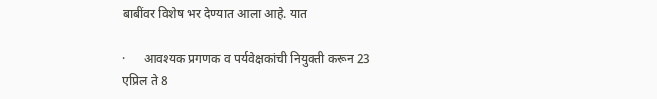बाबींवर विशेष भर देण्यात आला आहे. यात

·      आवश्यक प्रगणक व पर्यवेक्षकांची नियुक्ती करून 23 एप्रिल ते 8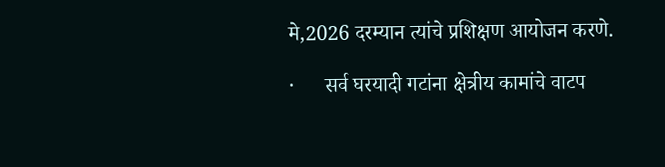मे,2026 दरम्यान त्यांचे प्रशिक्षण आयोजन करणे.

·      सर्व घरयादी गटांना क्षेत्रीय कामांचे वाटप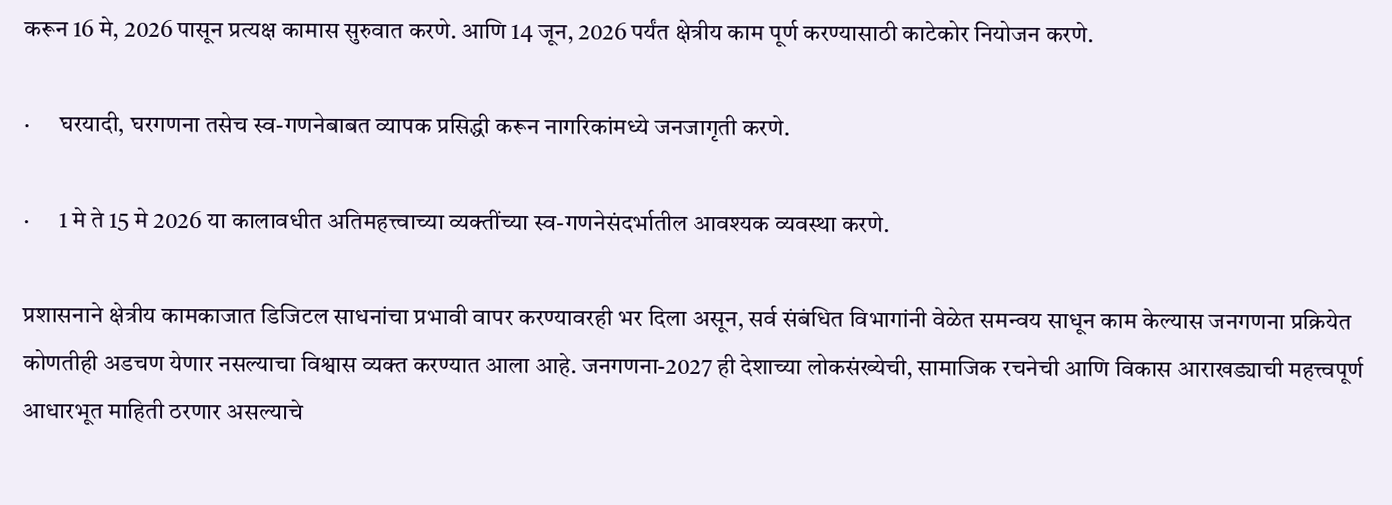करून 16 मे, 2026 पासून प्रत्यक्ष कामास सुरुवात करणे. आणि 14 जून, 2026 पर्यंत क्षेत्रीय काम पूर्ण करण्यासाठी काटेकोर नियोजन करणे.

·      घरयादी, घरगणना तसेच स्व-गणनेबाबत व्यापक प्रसिद्धी करून नागरिकांमध्ये जनजागृती करणे.

·      1 मे ते 15 मे 2026 या कालावधीत अतिमहत्त्वाच्या व्यक्तींच्या स्व-गणनेसंदर्भातील आवश्यक व्यवस्था करणे.

प्रशासनाने क्षेत्रीय कामकाजात डिजिटल साधनांचा प्रभावी वापर करण्यावरही भर दिला असून, सर्व संबंधित विभागांनी वेळेत समन्वय साधून काम केल्यास जनगणना प्रक्रियेत कोणतीही अडचण येणार नसल्याचा विश्वास व्यक्त करण्यात आला आहे. जनगणना-2027 ही देशाच्या लोकसंख्येची, सामाजिक रचनेची आणि विकास आराखड्याची महत्त्वपूर्ण आधारभूत माहिती ठरणार असल्याचे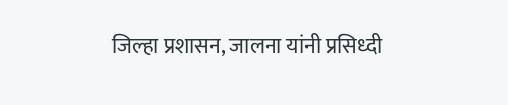जिल्हा प्रशासन, जालना यांनी प्रसिध्दी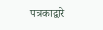पत्रकाद्वारे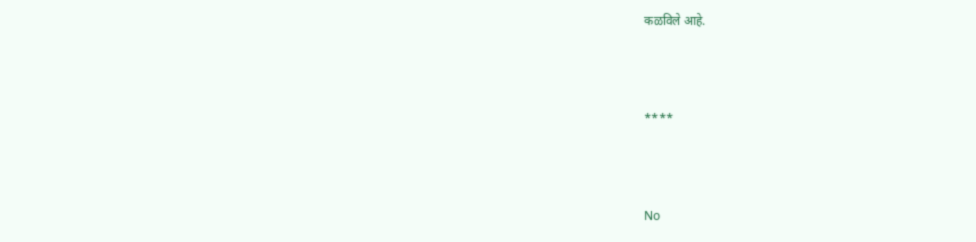कळविले आहे.



****



No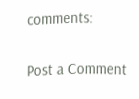comments:

Post a Comment